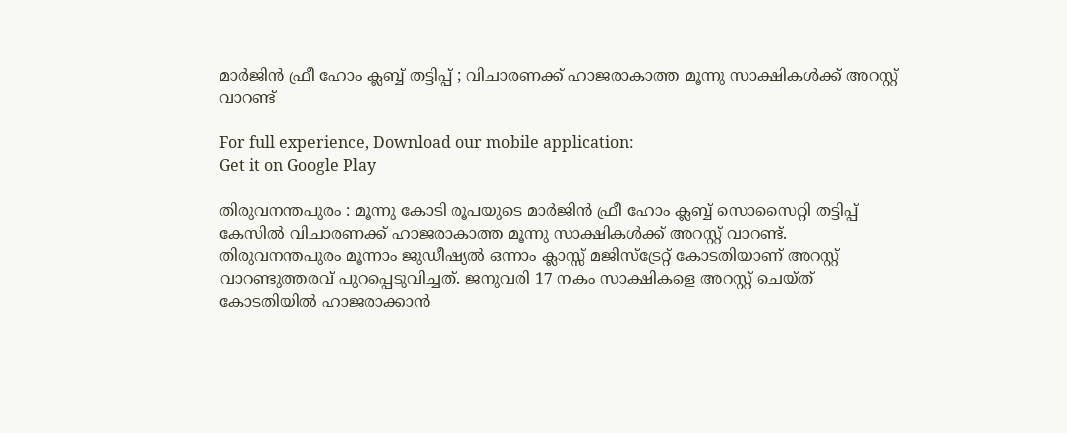മാര്‍ജിന്‍ ഫ്രീ ഹോം ക്ലബ്ബ് തട്ടിപ്പ് ; വിചാരണക്ക് ഹാജരാകാത്ത മൂന്നു സാക്ഷികള്‍ക്ക് അറസ്റ്റ് വാറണ്ട്

For full experience, Download our mobile application:
Get it on Google Play

തിരുവനന്തപുരം : മൂന്നു കോടി രൂപയുടെ മാര്‍ജിന്‍ ഫ്രീ ഹോം ക്ലബ്ബ് സൊസൈറ്റി തട്ടിപ്പ് കേസില്‍ വിചാരണക്ക് ഹാജരാകാത്ത മൂന്നു സാക്ഷികള്‍ക്ക് അറസ്റ്റ് വാറണ്ട്. തിരുവനന്തപുരം മൂന്നാം ജുഡീഷ്യല്‍ ഒന്നാം ക്ലാസ്സ് മജിസ്‌ട്രേറ്റ് കോടതിയാണ് അറസ്റ്റ് വാറണ്ടുത്തരവ് പുറപ്പെടുവിച്ചത്. ജനുവരി 17 നകം സാക്ഷികളെ അറസ്റ്റ് ചെയ്ത് കോടതിയില്‍ ഹാജരാക്കാന്‍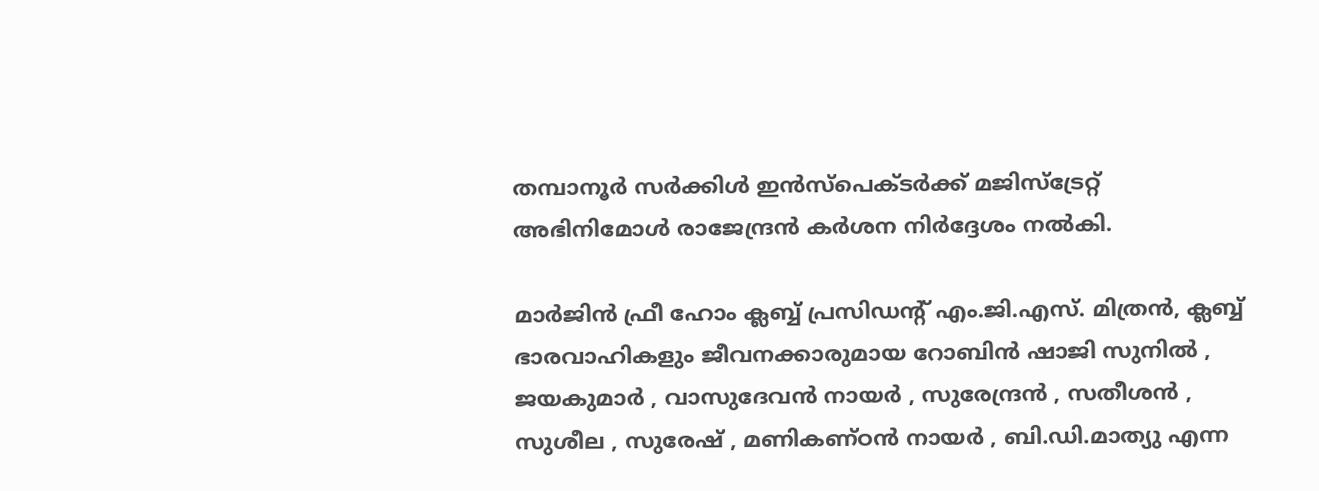തമ്പാനൂര്‍ സര്‍ക്കിള്‍ ഇന്‍സ്‌പെക്ടര്‍ക്ക് മജിസ്‌ട്രേറ്റ് അഭിനിമോള്‍ രാജേന്ദ്രന്‍ കര്‍ശന നിര്‍ദ്ദേശം നല്‍കി.

മാര്‍ജിന്‍ ഫ്രീ ഹോം ക്ലബ്ബ് പ്രസിഡന്റ് എം.ജി.എസ്. മിത്രന്‍, ക്ലബ്ബ് ഭാരവാഹികളും ജീവനക്കാരുമായ റോബിന്‍ ഷാജി സുനില്‍ , ജയകുമാര്‍ , വാസുദേവന്‍ നായര്‍ , സുരേന്ദ്രന്‍ , സതീശന്‍ , സുശീല , സുരേഷ് , മണികണ്ഠന്‍ നായര്‍ , ബി.ഡി.മാത്യു എന്ന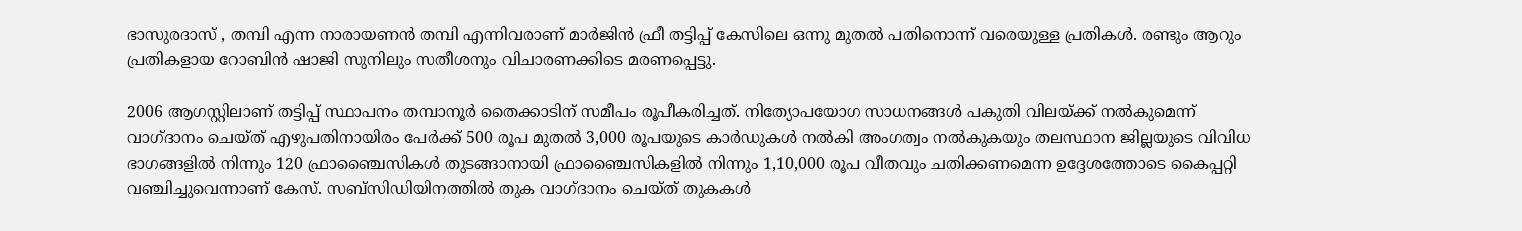ഭാസുരദാസ് , തമ്പി എന്ന നാരായണന്‍ തമ്പി എന്നിവരാണ് മാര്‍ജിന്‍ ഫ്രീ തട്ടിപ്പ് കേസിലെ ഒന്നു മുതല്‍ പതിനൊന്ന് വരെയുള്ള പ്രതികള്‍. രണ്ടും ആറും പ്രതികളായ റോബിന്‍ ഷാജി സുനിലും സതീശനും വിചാരണക്കിടെ മരണപ്പെട്ടു.

2006 ആഗസ്റ്റിലാണ് തട്ടിപ്പ് സ്ഥാപനം തമ്പാനൂര്‍ തൈക്കാടിന് സമീപം രൂപീകരിച്ചത്. നിത്യോപയോഗ സാധനങ്ങള്‍ പകുതി വിലയ്ക്ക് നല്‍കുമെന്ന് വാഗ്ദാനം ചെയ്ത് എഴുപതിനായിരം പേര്‍ക്ക് 500 രൂപ മുതല്‍ 3,000 രൂപയുടെ കാര്‍ഡുകള്‍ നല്‍കി അംഗത്വം നല്‍കുകയും തലസ്ഥാന ജില്ലയുടെ വിവിധ ഭാഗങ്ങളില്‍ നിന്നും 120 ഫ്രാഞ്ചൈസികള്‍ തുടങ്ങാനായി ഫ്രാഞ്ചൈസികളില്‍ നിന്നും 1,10,000 രൂപ വീതവും ചതിക്കണമെന്ന ഉദ്ദേശത്തോടെ കൈപ്പറ്റി വഞ്ചിച്ചുവെന്നാണ് കേസ്. സബ്‌സിഡിയിനത്തില്‍ തുക വാഗ്ദാനം ചെയ്ത് തുകകള്‍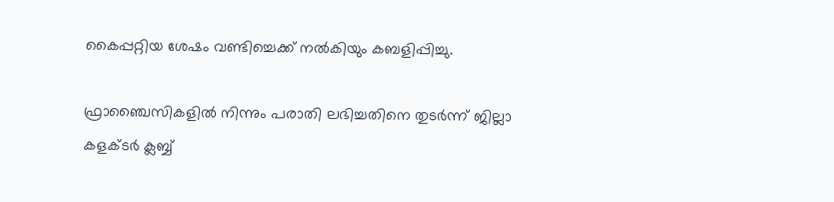കൈപ്പറ്റിയ ശേഷം വണ്ടിച്ചെക്ക് നല്‍കിയും കബളിപ്പിച്ചു.

ഫ്രാഞ്ചൈസികളില്‍ നിന്നും പരാതി ലഭിച്ചതിനെ തുടര്‍ന്ന് ജില്ലാ കളക്ടര്‍ ക്ലബ്ബ്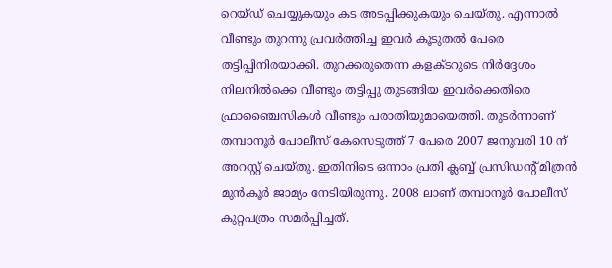റെയ്ഡ് ചെയ്യുകയും കട അടപ്പിക്കുകയും ചെയ്തു. എന്നാല്‍ വീണ്ടും തുറന്നു പ്രവര്‍ത്തിച്ച ഇവര്‍ കൂടുതല്‍ പേരെ തട്ടിപ്പിനിരയാക്കി. തുറക്കരുതെന്ന കളക്ടറുടെ നിര്‍ദ്ദേശം നിലനില്‍ക്കെ വീണ്ടും തട്ടിപ്പു തുടങ്ങിയ ഇവര്‍ക്കെതിരെ ഫ്രാഞ്ചൈസികള്‍ വീണ്ടും പരാതിയുമായെത്തി. തുടര്‍ന്നാണ് തമ്പാനൂര്‍ പോലീസ് കേസെടുത്ത് 7 പേരെ 2007 ജനുവരി 10 ന് അറസ്റ്റ് ചെയ്തു. ഇതിനിടെ ഒന്നാം പ്രതി ക്ലബ്ബ് പ്രസിഡന്റ് മിത്രന്‍ മുന്‍കൂര്‍ ജാമ്യം നേടിയിരുന്നു. 2008 ലാണ് തമ്പാനൂര്‍ പോലീസ് കുറ്റപത്രം സമര്‍പ്പിച്ചത്.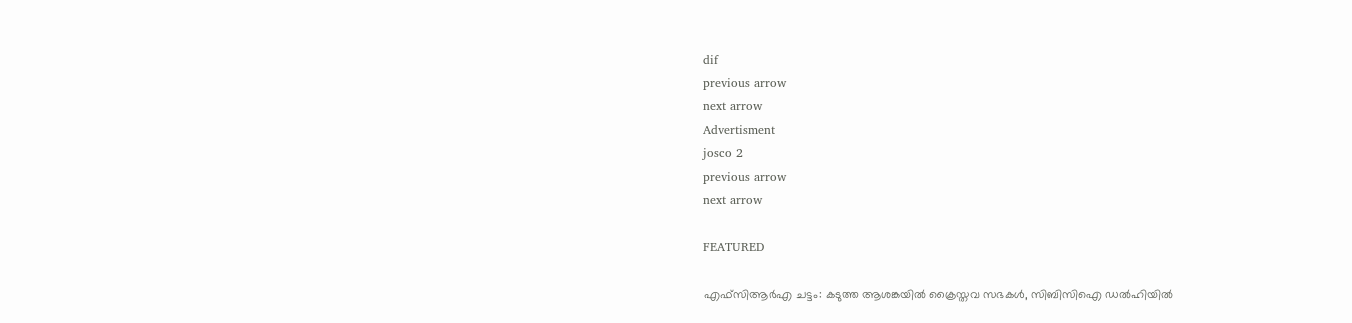dif
previous arrow
next arrow
Advertisment
josco 2
previous arrow
next arrow

FEATURED

എഫ്‌സിആര്‍എ ചട്ടം: കടുത്ത ആശങ്കയില്‍ ക്രൈസ്തവ സഭകള്‍, സിബിസിഐ ഡല്‍ഹിയില്‍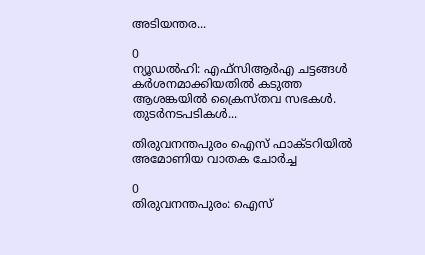അടിയന്തര...

0
ന്യൂഡല്‍ഹി: എഫ്‌സിആര്‍എ ചട്ടങ്ങള്‍ കര്‍ശനമാക്കിയതില്‍ കടുത്ത ആശങ്കയില്‍ ക്രൈസ്തവ സഭകള്‍. തുടര്‍നടപടികള്‍...

തിരുവനന്തപുരം ഐസ് ഫാക്ടറിയിൽ അമോണിയ വാതക ചോർച്ച

0
തിരുവനന്തപുരം: ഐസ്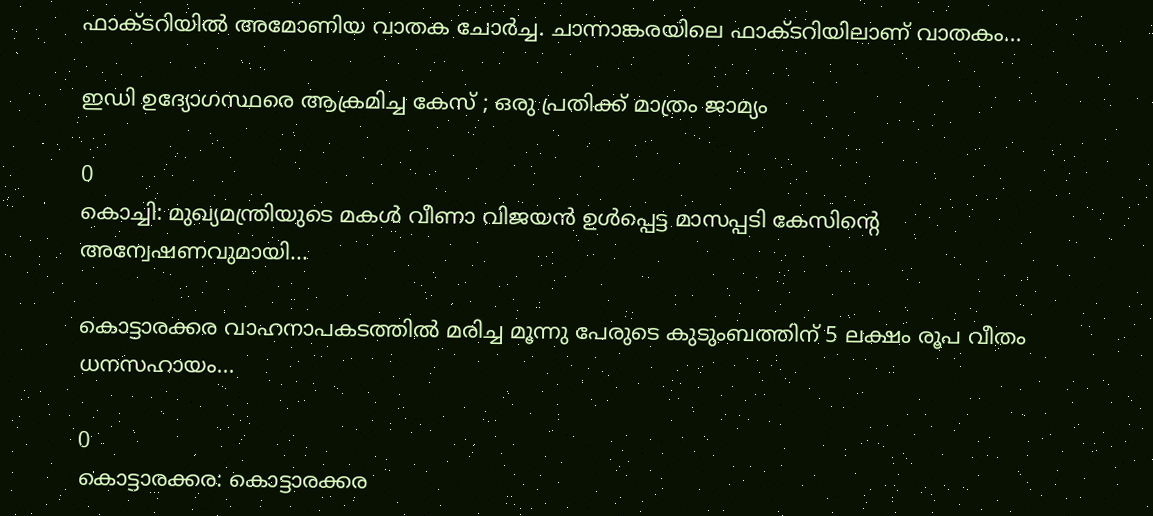ഫാക്ടറിയിൽ അമോണിയ വാതക ചോർച്ച. ചാന്നാങ്കരയിലെ ഫാക്ടറിയിലാണ് വാതകം...

ഇഡി ഉദ്യോഗസ്ഥരെ ആക്രമിച്ച കേസ് ; ഒരു പ്രതിക്ക് മാത്രം ജാമ്യം

0
കൊച്ചി: മുഖ്യമന്ത്രിയുടെ മകൾ വീണാ വിജയൻ ഉൾപ്പെട്ട മാസപ്പടി കേസിൻ്റെ അന്വേഷണവുമായി...

കൊട്ടാരക്കര വാഹനാപകടത്തില്‍ മരിച്ച മൂന്നു പേരുടെ കുടുംബത്തിന് 5 ലക്ഷം രൂപ വീതം ധനസഹായം...

0
കൊട്ടാരക്കര: കൊട്ടാരക്കര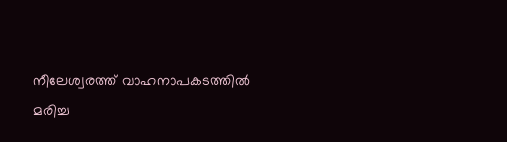നീലേശ്വരത്ത് വാഹനാപകടത്തില്‍ മരിച്ച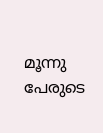മൂന്നു പേരുടെ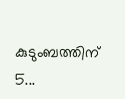കുടുംബത്തിന് 5...